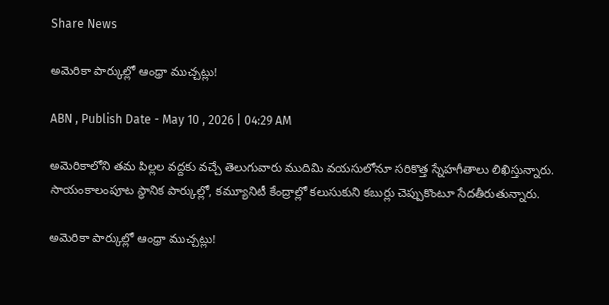Share News

అమెరికా పార్కుల్లో ఆంధ్రా ముచ్చట్లు!

ABN , Publish Date - May 10 , 2026 | 04:29 AM

అమెరికాలోని తమ పిల్లల వద్దకు వచ్చే తెలుగువారు ముదిమి వయసులోనూ సరికొత్త స్నేహగీతాలు లిఖిస్తున్నారు. సాయంకాలంపూట స్థానిక పార్కుల్లో, కమ్యూనిటీ కేంద్రాల్లో కలుసుకుని కబుర్లు చెప్పుకొంటూ సేదతీరుతున్నారు.

అమెరికా పార్కుల్లో ఆంధ్రా ముచ్చట్లు!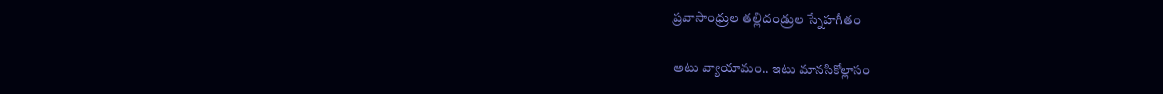ప్రవాసాంధ్రుల తల్లిదండ్రుల స్నేహగీతం

అటు వ్యాయామం.. ఇటు మానసికోల్లాసం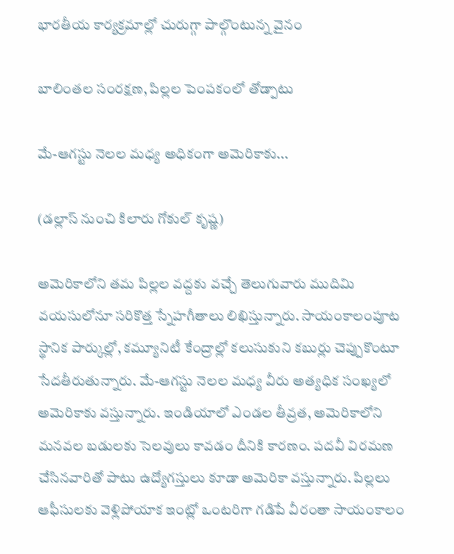భారతీయ కార్యక్రమాల్లో చురుగ్గా పాల్గొంటున్న వైనం

బాలింతల సంరక్షణ, పిల్లల పెంపకంలో తోడ్పాటు

మే-ఆగస్టు నెలల మధ్య అధికంగా అమెరికాకు...

(డల్లాస్‌ నుంచి కిలారు గోకుల్‌ కృష్ణ)

అమెరికాలోని తమ పిల్లల వద్దకు వచ్చే తెలుగువారు ముదిమి వయసులోనూ సరికొత్త స్నేహగీతాలు లిఖిస్తున్నారు. సాయంకాలంపూట స్థానిక పార్కుల్లో, కమ్యూనిటీ కేంద్రాల్లో కలుసుకుని కబుర్లు చెప్పుకొంటూ సేదతీరుతున్నారు. మే-ఆగస్టు నెలల మధ్య వీరు అత్యధిక సంఖ్యలో అమెరికాకు వస్తున్నారు. ఇండియాలో ఎండల తీవ్రత, అమెరికాలోని మనవల బడులకు సెలవులు కావడం దీనికి కారణం. పదవీ విరమణ చేసినవారితో పాటు ఉద్యోగస్తులు కూడా అమెరికా వస్తున్నారు. పిల్లలు ఆఫీసులకు వెళ్లిపోయాక ఇంట్లో ఒంటరిగా గడిపే వీరంతా సాయంకాలం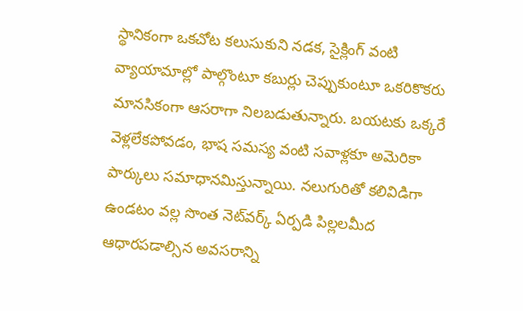స్థానికంగా ఒకచోట కలుసుకుని నడక, సైక్లింగ్‌ వంటి వ్యాయామాల్లో పాల్గొంటూ కబుర్లు చెప్పుకుంటూ ఒకరికొకరు మానసికంగా ఆసరాగా నిలబడుతున్నారు. బయటకు ఒక్కరే వెళ్లలేకపోవడం, భాష సమస్య వంటి సవాళ్లకూ అమెరికా పార్కులు సమాధానమిస్తున్నాయి. నలుగురితో కలివిడిగా ఉండటం వల్ల సొంత నెట్‌వర్క్‌ ఏర్పడి పిల్లలమీద ఆధారపడాల్సిన అవసరాన్ని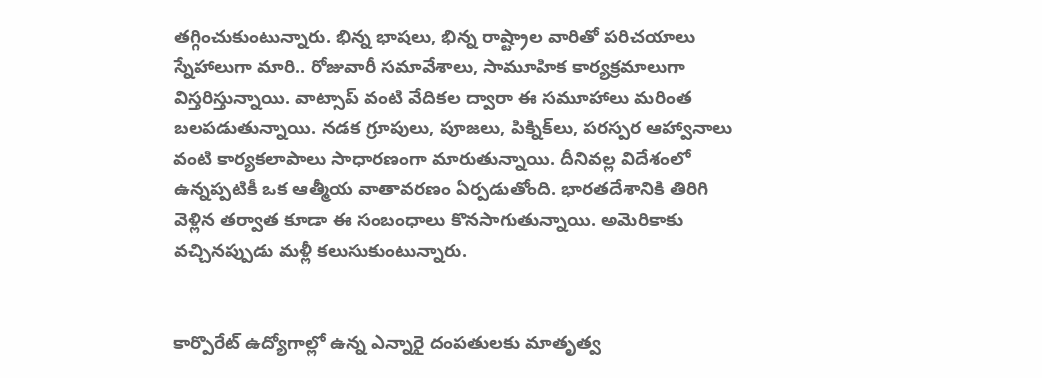తగ్గించుకుంటున్నారు. భిన్న భాషలు, భిన్న రాష్ట్రాల వారితో పరిచయాలు స్నేహాలుగా మారి.. రోజువారీ సమావేశాలు, సామూహిక కార్యక్రమాలుగా విస్తరిస్తున్నాయి. వాట్సాప్‌ వంటి వేదికల ద్వారా ఈ సమూహాలు మరింత బలపడుతున్నాయి. నడక గ్రూపులు, పూజలు, పిక్నిక్‌లు, పరస్పర ఆహ్వానాలు వంటి కార్యకలాపాలు సాధారణంగా మారుతున్నాయి. దీనివల్ల విదేశంలో ఉన్నప్పటికీ ఒక ఆత్మీయ వాతావరణం ఏర్పడుతోంది. భారతదేశానికి తిరిగి వెళ్లిన తర్వాత కూడా ఈ సంబంధాలు కొనసాగుతున్నాయి. అమెరికాకు వచ్చినప్పుడు మళ్లీ కలుసుకుంటున్నారు.


కార్పొరేట్‌ ఉద్యోగాల్లో ఉన్న ఎన్నారై దంపతులకు మాతృత్వ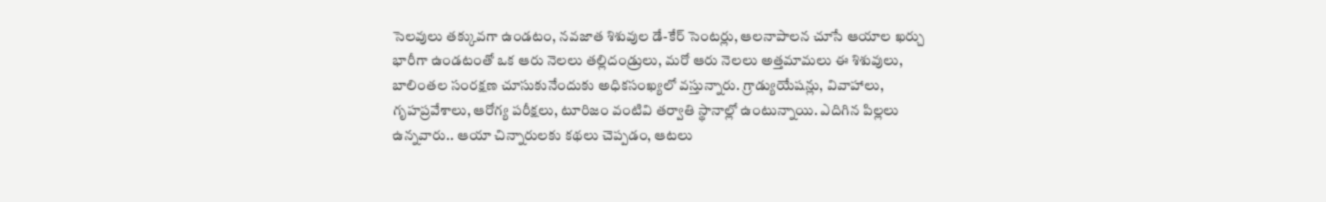సెలవులు తక్కువగా ఉండటం, నవజాత శిశువుల డే-కేర్‌ సెంటర్లు, ఆలనాపాలన చూసే ఆయాల ఖర్చు భారీగా ఉండటంతో ఒక ఆరు నెలలు తల్లిదండ్రులు, మరో ఆరు నెలలు అత్తమామలు ఈ శిశువులు, బాలింతల సంరక్షణ చూసుకునేందుకు అధికసంఖ్యలో వస్తున్నారు. గ్రాడ్యుయేషన్లు, వివాహాలు, గృహప్రవేశాలు, ఆరోగ్య పరీక్షలు, టూరిజం వంటివి తర్వాతి స్థానాల్లో ఉంటున్నాయి. ఎదిగిన పిల్లలు ఉన్నవారు.. ఆయా చిన్నారులకు కథలు చెప్పడం, ఆటలు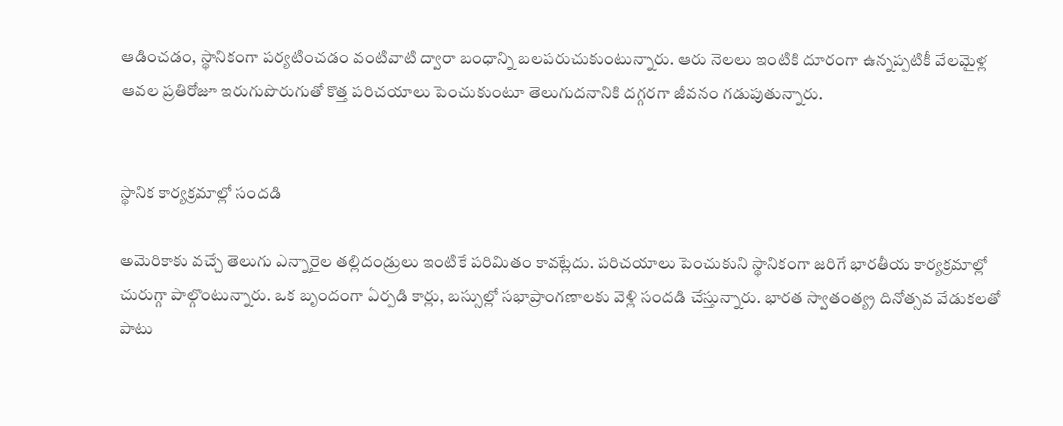ఆడించడం, స్థానికంగా పర్యటించడం వంటివాటి ద్వారా బంధాన్ని బలపరుచుకుంటున్నారు. ఆరు నెలలు ఇంటికి దూరంగా ఉన్నప్పటికీ వేలమైళ్ల ఆవల ప్రతిరోజూ ఇరుగుపొరుగుతో కొత్త పరిచయాలు పెంచుకుంటూ తెలుగుదనానికి దగ్గరగా జీవనం గడుపుతున్నారు.


స్థానిక కార్యక్రమాల్లో సందడి

అమెరికాకు వచ్చే తెలుగు ఎన్నారైల తల్లిదండ్రులు ఇంటికే పరిమితం కావట్లేదు. పరిచయాలు పెంచుకుని స్థానికంగా జరిగే భారతీయ కార్యక్రమాల్లో చురుగ్గా పాల్గొంటున్నారు. ఒక బృందంగా ఏర్పడి కార్లు, బస్సుల్లో సభాప్రాంగణాలకు వెళ్లి సందడి చేస్తున్నారు. భారత స్వాతంత్య్ర దినోత్సవ వేడుకలతో పాటు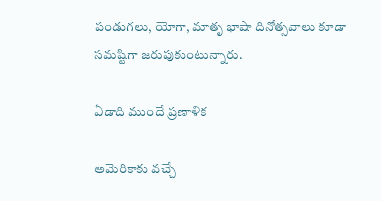పండుగలు, యోగా, మాతృ భాషా దినోత్సవాలు కూడా సమష్టిగా జరుపుకుంటున్నారు.

ఏడాది ముందే ప్రణాళిక

అమెరికాకు వచ్చే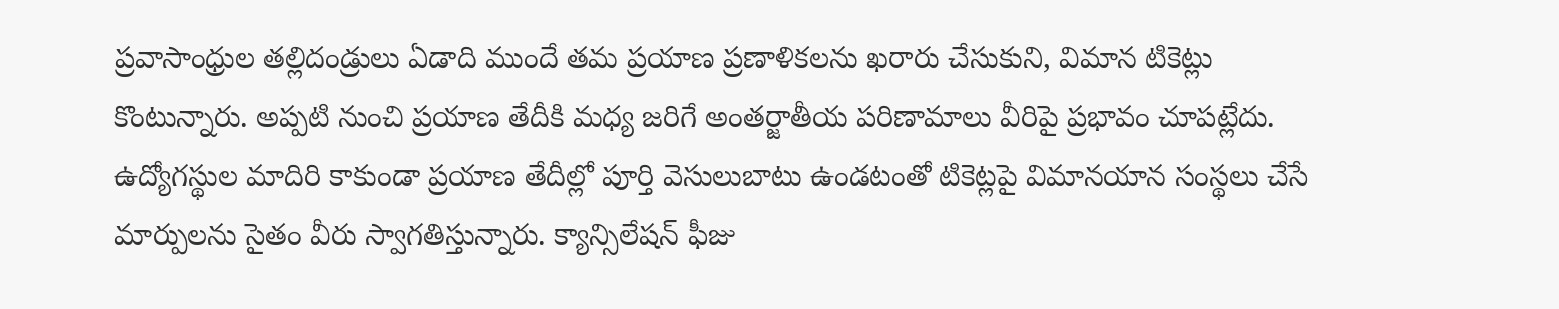ప్రవాసాంధ్రుల తల్లిదండ్రులు ఏడాది ముందే తమ ప్రయాణ ప్రణాళికలను ఖరారు చేసుకుని, విమాన టికెట్లు కొంటున్నారు. అప్పటి నుంచి ప్రయాణ తేదీకి మధ్య జరిగే అంతర్జాతీయ పరిణామాలు వీరిపై ప్రభావం చూపట్లేదు. ఉద్యోగస్థుల మాదిరి కాకుండా ప్రయాణ తేదీల్లో పూర్తి వెసులుబాటు ఉండటంతో టికెట్లపై విమానయాన సంస్థలు చేసే మార్పులను సైతం వీరు స్వాగతిస్తున్నారు. క్యాన్సిలేషన్‌ ఫీజు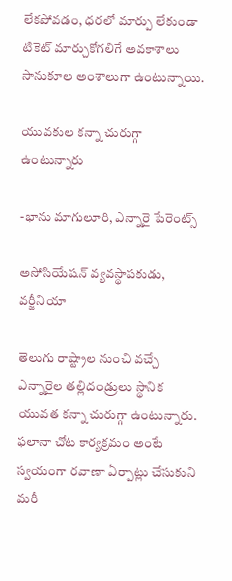లేకపోవడం, ధరలో మార్పు లేకుండా టికెట్‌ మార్చుకోగలిగే అవకాశాలు సానుకూల అంశాలుగా ఉంటున్నాయి.

యువకుల కన్నా చురుగ్గా ఉంటున్నారు

-భాను మాగులూరి, ఎన్నారై పేరెంట్స్‌

అసోసియేషన్‌ వ్యవస్థాపకుడు, వర్జీనియా

తెలుగు రాష్ట్రాల నుంచి వచ్చే ఎన్నారైల తల్లిదండ్రులు స్థానిక యువత కన్నా చురుగ్గా ఉంటున్నారు. ఫలానా చోట కార్యక్రమం అంటే స్వయంగా రవాణా ఏర్పాట్లు చేసుకుని మరీ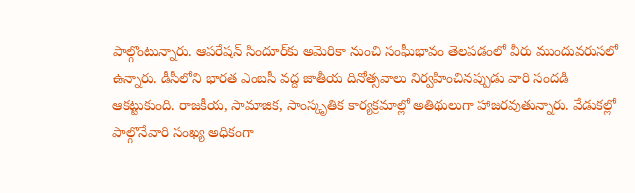పాల్గొంటున్నారు. ఆపరేషన్‌ సిందూర్‌కు అమెరికా నుంచి సంఘీభావం తెలపడంలో వీరు ముందువరుసలో ఉన్నారు. డీసీలోని భారత ఎంబసీ వద్ద జాతీయ దినోత్సవాలు నిర్వహించినప్పుడు వారి సందడి ఆకట్టుకుంది. రాజకీయ, సామాజిక, సాంస్కృతిక కార్యక్రమాల్లో అతిథులుగా హాజరవుతున్నారు. వేడుకల్లో పాల్గొనేవారి సంఖ్య అధికంగా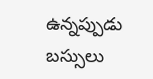ఉన్నప్పుడు బస్సులు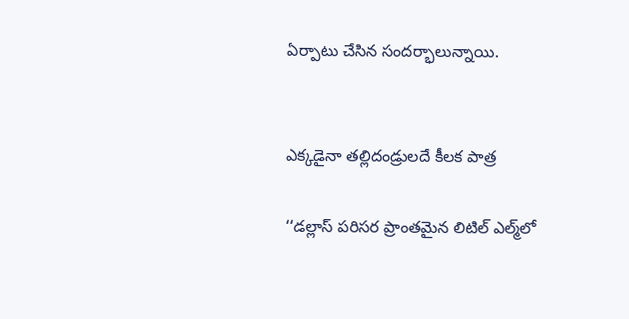ఏర్పాటు చేసిన సందర్భాలున్నాయి.


ఎక్కడైనా తల్లిదండ్రులదే కీలక పాత్ర

‘‘డల్లాస్‌ పరిసర ప్రాంతమైన లిటిల్‌ ఎల్మ్‌లో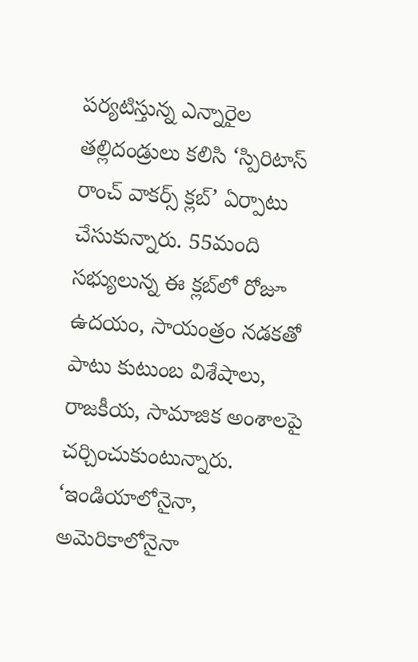పర్యటిస్తున్న ఎన్నారైల తల్లిదండ్రులు కలిసి ‘స్పిరిటాస్‌ రాంచ్‌ వాకర్స్‌ క్లబ్‌’ ఏర్పాటు చేసుకున్నారు. 55మంది సభ్యులున్న ఈ క్లబ్‌లో రోజూ ఉదయం, సాయంత్రం నడకతో పాటు కుటుంబ విశేషాలు, రాజకీయ, సామాజిక అంశాలపై చర్చించుకుంటున్నారు. ‘ఇండియాలోనైనా, అమెరికాలోనైనా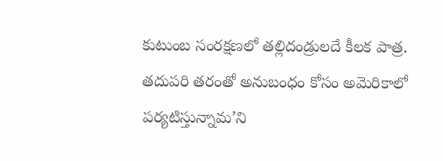కుటుంబ సంరక్షణలో తల్లిదండ్రులదే కీలక పాత్ర. తదుపరి తరంతో అనుబంధం కోసం అమెరికాలో పర్యటిస్తున్నామ’ని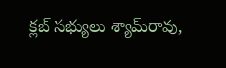క్లబ్‌ సభ్యులు శ్యామ్‌రావు,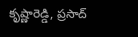కృష్ణారెడ్డి, ప్రసాద్‌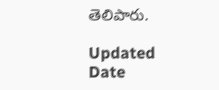తెలిపారు.

Updated Date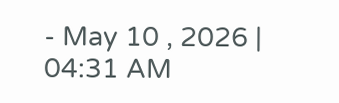- May 10 , 2026 | 04:31 AM